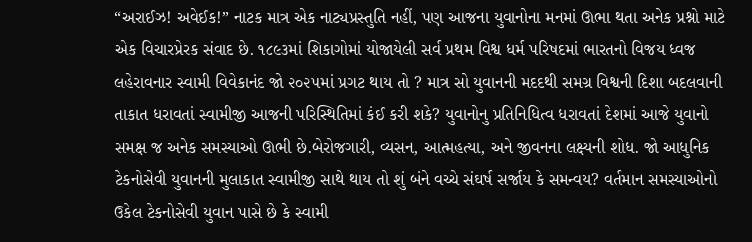“અરાઈઝ! અવેઈક!” નાટક માત્ર એક નાટ્યપ્રસ્તુતિ નહીં, પણ આજના યુવાનોના મનમાં ઊભા થતા અનેક પ્રશ્નો માટે એક વિચારપ્રેરક સંવાદ છે. ૧૮૯૩માં શિકાગોમાં યોજાયેલી સર્વ પ્રથમ વિશ્વ ધર્મ પરિષદમાં ભારતનો વિજય ધ્વજ લહેરાવનાર સ્વામી વિવેકાનંદ જો ૨૦૨૫માં પ્રગટ થાય તો ? માત્ર સો યુવાનની મદદથી સમગ્ર વિશ્વની દિશા બદલવાની તાકાત ધરાવતાં સ્વામીજી આજની પરિસ્થિતિમાં કંઈ કરી શકે? યુવાનોનુ પ્રતિનિધિત્વ ધરાવતાં દેશમાં આજે યુવાનો સમક્ષ જ અનેક સમસ્યાઓ ઊભી છે.બેરોજગારી, વ્યસન, આત્મહત્યા, અને જીવનના લક્ષ્યની શોધ. જો આધુનિક ટેકનોસેવી યુવાનની મુલાકાત સ્વામીજી સાથે થાય તો શું બંને વચ્ચે સંઘર્ષ સર્જાય કે સમન્વય? વર્તમાન સમસ્યાઓનો ઉકેલ ટેકનોસેવી યુવાન પાસે છે કે સ્વામી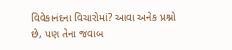વિવેકાનંદના વિચારોમાં? આવા અનેક પ્રશ્નો છે, પણ તેના જવાબ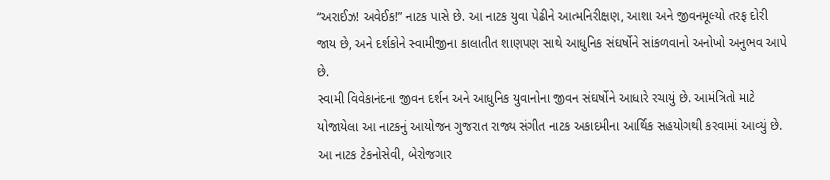“અરાઈઝ! અવેઈક!” નાટક પાસે છે. આ નાટક યુવા પેઢીને આત્મનિરીક્ષણ, આશા અને જીવનમૂલ્યો તરફ દોરી જાય છે, અને દર્શકોને સ્વામીજીના કાલાતીત શાણપણ સાથે આધુનિક સંઘર્ષોને સાંકળવાનો અનોખો અનુભવ આપે છે.
સ્વામી વિવેકાનંદના જીવન દર્શન અને આધુનિક યુવાનોના જીવન સંઘર્ષોને આધારે રચાયું છે. આમંત્રિતો માટે યોજાયેલા આ નાટકનું આયોજન ગુજરાત રાજ્ય સંગીત નાટક અકાદમીના આર્થિક સહયોગથી કરવામાં આવ્યું છે. આ નાટક ટેકનોસેવી, બેરોજગાર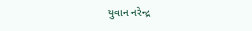યુવાન નરેન્દ્ર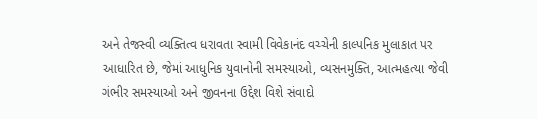અને તેજસ્વી વ્યક્તિત્વ ધરાવતા સ્વામી વિવેકાનંદ વચ્ચેની કાલ્પનિક મુલાકાત પર આધારિત છે, જેમાં આધુનિક યુવાનોની સમસ્યાઓ, વ્યસનમુક્તિ, આત્મહત્યા જેવી ગંભીર સમસ્યાઓ અને જીવનના ઉદ્દેશ વિશે સંવાદો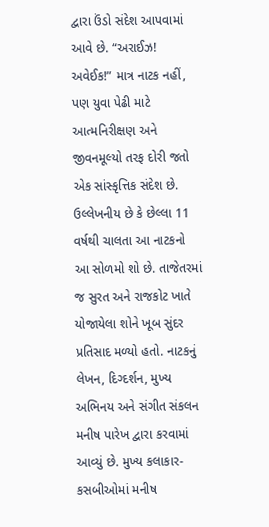દ્વારા ઉંડો સંદેશ આપવામાં આવે છે. “અરાઈઝ! અવેઈક!” માત્ર નાટક નહીં, પણ યુવા પેઢી માટે આત્મનિરીક્ષણ અને જીવનમૂલ્યો તરફ દોરી જતો એક સાંસ્કૃત્તિક સંદેશ છે.
ઉલ્લેખનીય છે કે છેલ્લા 11 વર્ષથી ચાલતા આ નાટકનો આ સોળમો શો છે. તાજેતરમાં જ સુરત અને રાજકોટ ખાતે યોજાયેલા શોને ખૂબ સુંદર પ્રતિસાદ મળ્યો હતો. નાટકનું લેખન, દિગ્દર્શન, મુખ્ય અભિનય અને સંગીત સંકલન મનીષ પારેખ દ્વારા કરવામાં આવ્યું છે. મુખ્ય કલાકાર-કસબીઓમાં મનીષ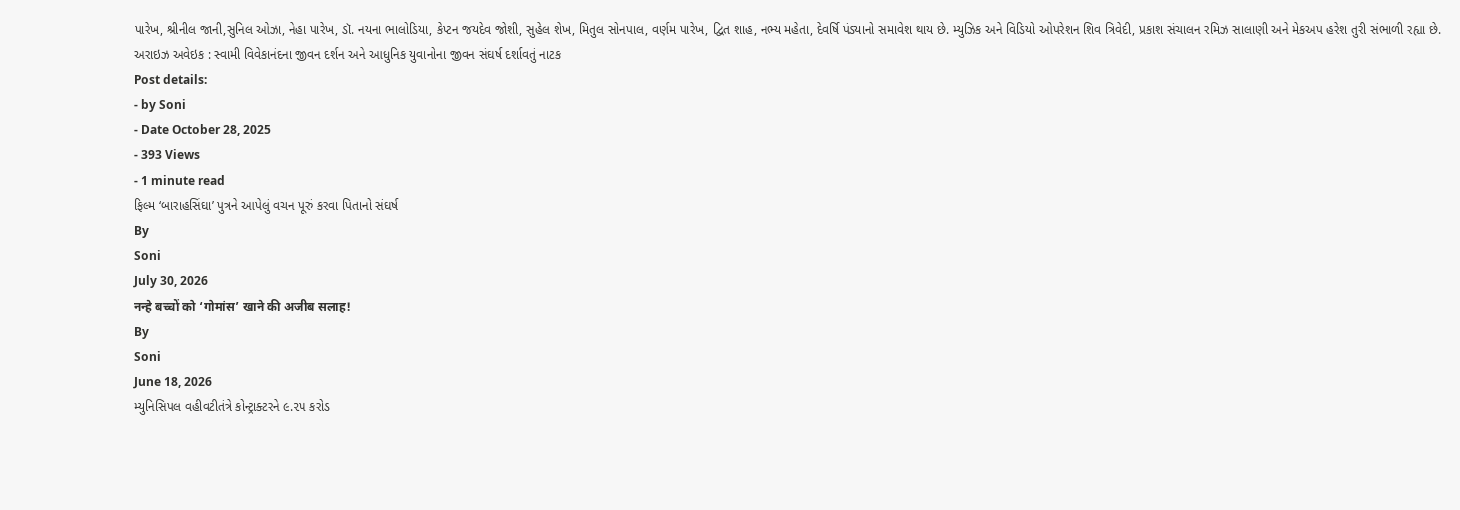પારેખ, શ્રીનીલ જાની,સુનિલ ઓઝા, નેહા પારેખ, ડૉ. નયના ભાલોડિયા, કેપ્ટન જયદેવ જોશી, સુહેલ શેખ, મિતુલ સોનપાલ, વર્ણમ પારેખ, દ્વિત શાહ, નભ્ય મહેતા, દેવર્ષિ પંડ્યાનો સમાવેશ થાય છે. મ્યુઝિક અને વિડિયો ઓપરેશન શિવ ત્રિવેદી, પ્રકાશ સંચાલન રમિઝ સાલાણી અને મેકઅપ હરેશ તુરી સંભાળી રહ્યા છે.
અરાઇઝ અવેઇક : સ્વામી વિવેકાનંદના જીવન દર્શન અને આધુનિક યુવાનોના જીવન સંઘર્ષ દર્શાવતું નાટક
Post details:
- by Soni
- Date October 28, 2025
- 393 Views
- 1 minute read
ફિલ્મ ‘બારાહસિંઘા’ પુત્રને આપેલું વચન પૂરું કરવા પિતાનો સંઘર્ષ
By
Soni
July 30, 2026
नन्हे बच्चों को ‘गोमांस’ खाने की अजीब सलाह!
By
Soni
June 18, 2026
મ્યુનિસિપલ વહીવટીતંત્રે કોન્ટ્રાક્ટરને ૯.૨૫ કરોડ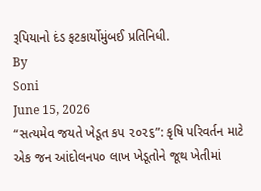રૂપિયાનો દંડ ફટકાર્યોમુંબઈ પ્રતિનિધી.
By
Soni
June 15, 2026
“સત્યમેવ જયતે ખેડૂત કપ ૨૦૨૬”: કૃષિ પરિવર્તન માટે એક જન આંદોલન૫૦ લાખ ખેડૂતોને જૂથ ખેતીમાં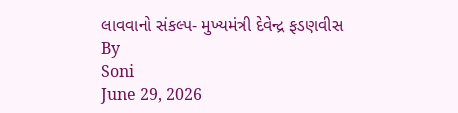લાવવાનો સંકલ્પ- મુખ્યમંત્રી દેવેન્દ્ર ફડણવીસ
By
Soni
June 29, 2026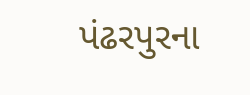પંઢરપુરના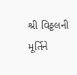શ્રી વિઠ્ઠલની મૂર્તિને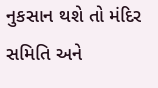નુકસાન થશે તો મંદિર સમિતિ અને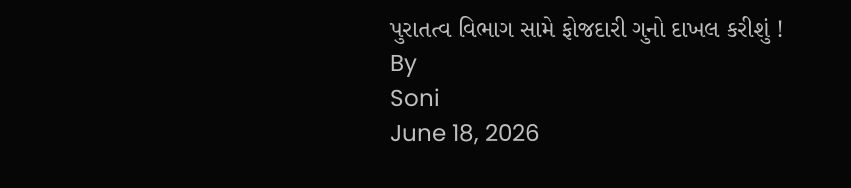પુરાતત્વ વિભાગ સામે ફોજદારી ગુનો દાખલ કરીશું !
By
Soni
June 18, 2026